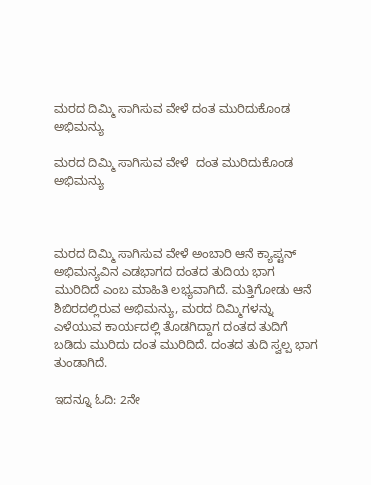ಮರದ ದಿಮ್ಮಿ ಸಾಗಿಸುವ ವೇಳೆ ದಂತ ಮುರಿದುಕೊಂಡ ಅಭಿಮನ್ಯು

ಮರದ ದಿಮ್ಮಿ ಸಾಗಿಸುವ ವೇಳೆ  ದಂತ ಮುರಿದುಕೊಂಡ ಅಭಿಮನ್ಯು



ಮರದ ದಿಮ್ಮಿ ಸಾಗಿಸುವ ವೇಳೆ ಅಂಬಾರಿ ಆನೆ ಕ್ಯಾಪ್ಟನ್ ಅಭಿಮನ್ಯವಿನ ಎಡಭಾಗದ ದಂತದ ತುದಿಯ ಭಾಗ ಮುರಿದಿದೆ ಎಂಬ ಮಾಹಿತಿ ಲಭ್ಯವಾಗಿದೆ. ಮತ್ತಿಗೋಡು ಆನೆ ಶಿಬಿರದಲ್ಲಿರುವ ಅಭಿಮನ್ಯು, ಮರದ ದಿಮ್ಮಿಗಳನ್ನು ಎಳೆಯುವ ಕಾರ್ಯದಲ್ಲಿ ತೊಡಗಿದ್ದಾಗ ದಂತದ ತುದಿಗೆ ಬಡಿದು ಮುರಿದು ದಂತ ಮುರಿದಿದೆ. ದಂತದ ತುದಿ ಸ್ವಲ್ಪ ಭಾಗ ತುಂಡಾಗಿದೆ.

ಇದನ್ನೂ ಓದಿ: 2ನೇ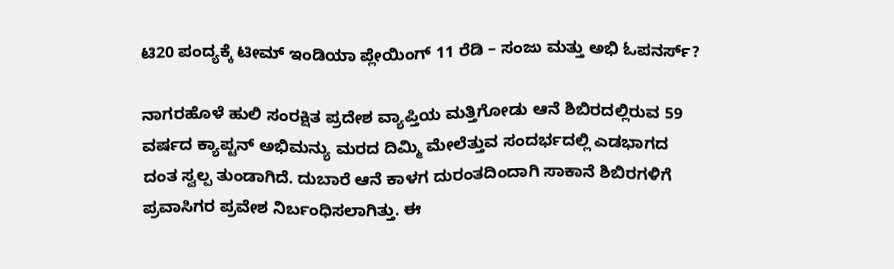ಟಿ20 ಪಂದ್ಯಕ್ಕೆ ಟೀಮ್ ಇಂಡಿಯಾ ಪ್ಲೇಯಿಂಗ್ 11 ರೆಡಿ – ಸಂಜು ಮತ್ತು ಅಭಿ ಓಪನರ್ಸ್?

ನಾಗರಹೊಳೆ ಹುಲಿ ಸಂರಕ್ಷಿತ ಪ್ರದೇಶ ವ್ಯಾಪ್ತಿಯ ಮತ್ತಿಗೋಡು ಆನೆ ಶಿಬಿರದಲ್ಲಿರುವ 59 ವರ್ಷದ ಕ್ಯಾಪ್ಟನ್ ಅಭಿಮನ್ಯು ಮರದ ದಿಮ್ಮಿ ಮೇಲೆತ್ತುವ ಸಂದರ್ಭದಲ್ಲಿ ಎಡಭಾಗದ ದಂತ ಸ್ವಲ್ಪ ತುಂಡಾಗಿದೆ. ದುಬಾರೆ ಆನೆ ಕಾಳಗ ದುರಂತದಿಂದಾಗಿ ಸಾಕಾನೆ ಶಿಬಿರಗಳಿಗೆ ಪ್ರವಾಸಿಗರ ಪ್ರವೇಶ ನಿರ್ಬಂಧಿಸಲಾಗಿತ್ತು. ಈ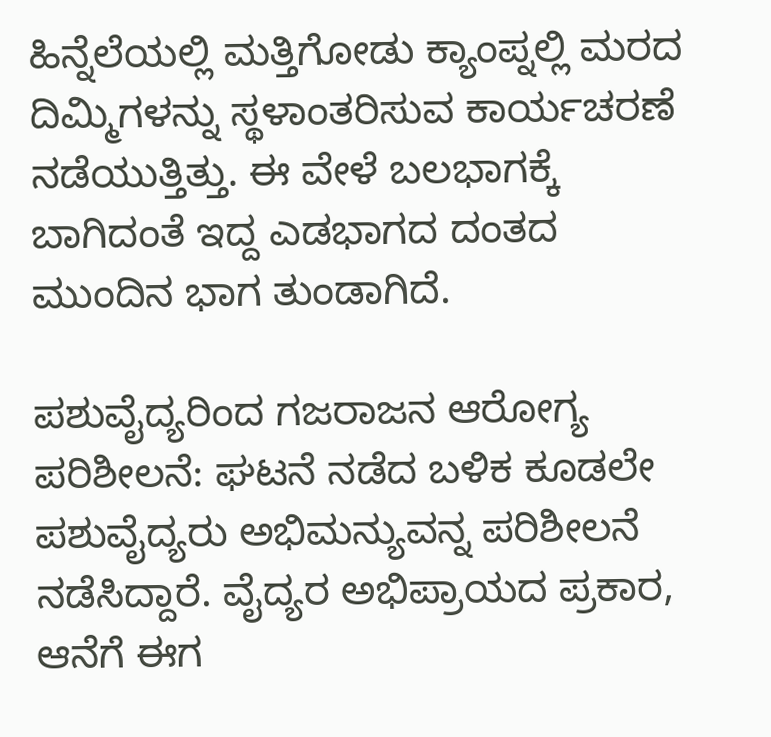ಹಿನ್ನೆಲೆಯಲ್ಲಿ ಮತ್ತಿಗೋಡು ಕ್ಯಾಂಪ್ನಲ್ಲಿ ಮರದ ದಿಮ್ಮಿಗಳನ್ನು ಸ್ಥಳಾಂತರಿಸುವ ಕಾರ್ಯಚರಣೆ ನಡೆಯುತ್ತಿತ್ತು. ಈ ವೇಳೆ ಬಲಭಾಗಕ್ಕೆ ಬಾಗಿದಂತೆ ಇದ್ದ ಎಡಭಾಗದ ದಂತದ ಮುಂದಿನ ಭಾಗ ತುಂಡಾಗಿದೆ.

ಪಶುವೈದ್ಯರಿಂದ ಗಜರಾಜನ ಆರೋಗ್ಯ ಪರಿಶೀಲನೆ: ಘಟನೆ ನಡೆದ ಬಳಿಕ ಕೂಡಲೇ ಪಶುವೈದ್ಯರು ಅಭಿಮನ್ಯುವನ್ನ ಪರಿಶೀಲನೆ ನಡೆಸಿದ್ದಾರೆ. ವೈದ್ಯರ ಅಭಿಪ್ರಾಯದ ಪ್ರಕಾರ, ಆನೆಗೆ ಈಗ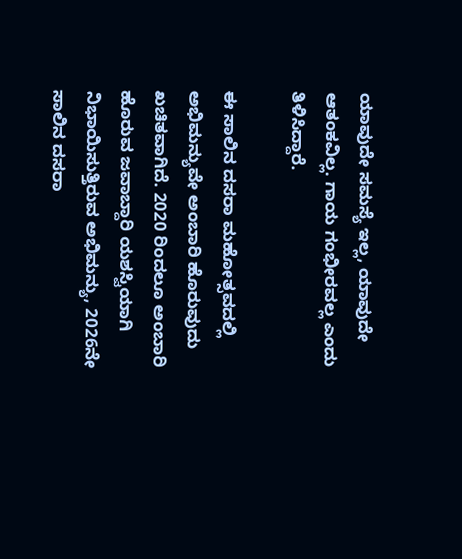ಯಾವುದೇ ಸಮಸ್ಯೆ ಇಲ್ಲ, ಯಾವುದೇ ಆತಂಕವಿಲ್ಲ. ಗಾಯ ಗಂಭೀರವಲ್ಲ ಎಂದು ತಿಳಿಸಿದ್ದಾರೆ.

ಈ ಸಾಲಿನ ದಸರಾ ಮಹೋತ್ಸವದಲ್ಲಿ ಅಭಿಮನ್ಯುವೇ ಅಂಬಾರಿ ಹೊರುವುದು ಖಚಿತವಾಗಿದೆ. 2020 ರಿಂದಲೂ ಅಂಬಾರಿ ಹೊರುವ ಜವಾಬ್ದಾರಿ ಯಶಸ್ವಿಯಾಗಿ ನಿಭಾಯಿಸುತ್ತಿರುವ ಅಭಿಮನ್ಯು, 2026ನೇ ಸಾಲಿನ ದಸರಾ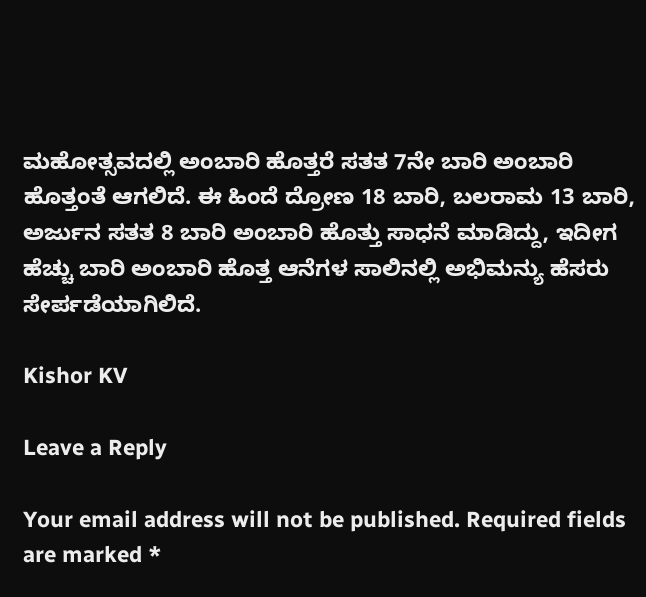ಮಹೋತ್ಸವದಲ್ಲಿ ಅಂಬಾರಿ ಹೊತ್ತರೆ ಸತತ 7ನೇ ಬಾರಿ ಅಂಬಾರಿ ಹೊತ್ತಂತೆ ಆಗಲಿದೆ. ಈ ಹಿಂದೆ ದ್ರೋಣ 18 ಬಾರಿ, ಬಲರಾಮ 13 ಬಾರಿ, ಅರ್ಜುನ ಸತತ 8 ಬಾರಿ ಅಂಬಾರಿ ಹೊತ್ತು ಸಾಧನೆ ಮಾಡಿದ್ದು, ಇದೀಗ ಹೆಚ್ಚು ಬಾರಿ ಅಂಬಾರಿ ಹೊತ್ತ ಆನೆಗಳ ಸಾಲಿನಲ್ಲಿ ಅಭಿಮನ್ಯು ಹೆಸರು ಸೇರ್ಪಡೆಯಾಗಿಲಿದೆ.

Kishor KV

Leave a Reply

Your email address will not be published. Required fields are marked *